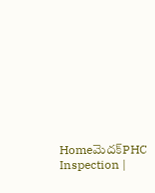Homeమెదక్‌PHC Inspection |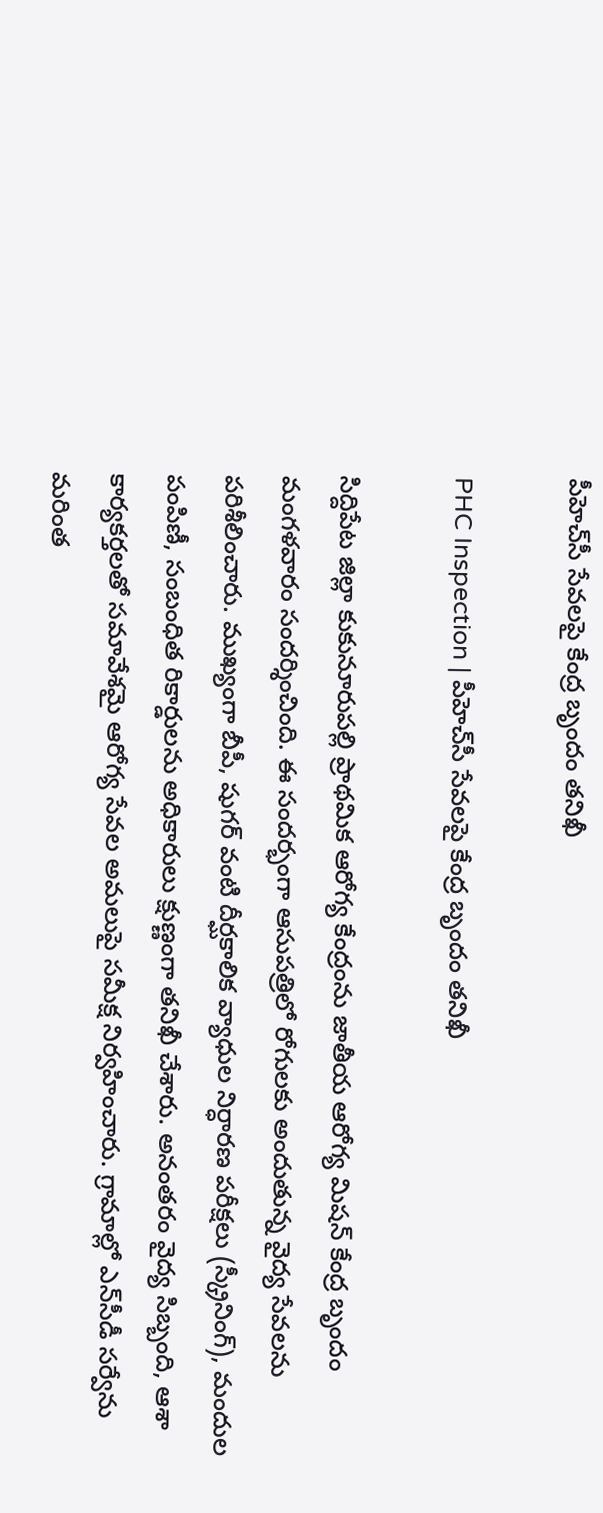పీహెచ్‌సీ సేవలపై కేంద్ర బృందం తనిఖీ

PHC Inspection | పీహెచ్‌సీ సేవలపై కేంద్ర బృందం తనిఖీ

సిద్దిపేట జిల్లా కుకునూరుపల్లి ప్రాథమిక ఆరోగ్య కేంద్రంను జాతీయ ఆరోగ్య మిషన్ కేంద్ర బృందం మంగళవారం సందర్శించింది. ఈ సందర్భంగా ఆసుపత్రిలో రోగులకు అందుతున్న వైద్య సేవలను పరిశీలించారు. ముఖ్యంగా బీపీ, షుగర్ వంటి దీర్ఘకాలిక వ్యాధుల నిర్ధారణ పరీక్షలు (స్క్రీనింగ్), మందుల పంపిణీ, సంబంధిత రికార్డులను అధికారులు క్షుణ్ణంగా తనిఖీ చేశారు. అనంతరం వైద్య సిబ్బంది, ఆశా కార్యకర్తలతో సమావేశమై ఆరోగ్య సేవల అమలుపై సమీక్ష నిర్వహించారు. గ్రామాల్లో ఎన్‌సీడీ సర్వేను మరింత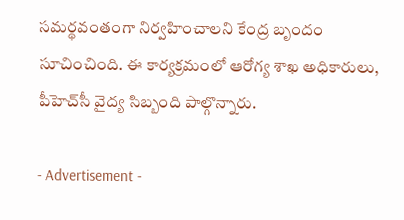సమర్థవంతంగా నిర్వహించాలని కేంద్ర బృందం సూచించింది. ఈ కార్యక్రమంలో ఆరోగ్య శాఖ అధికారులు, పీహెచ్‌సీ వైద్య సిబ్బంది పాల్గొన్నారు.

- Advertisement -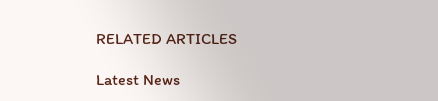RELATED ARTICLES

Latest News